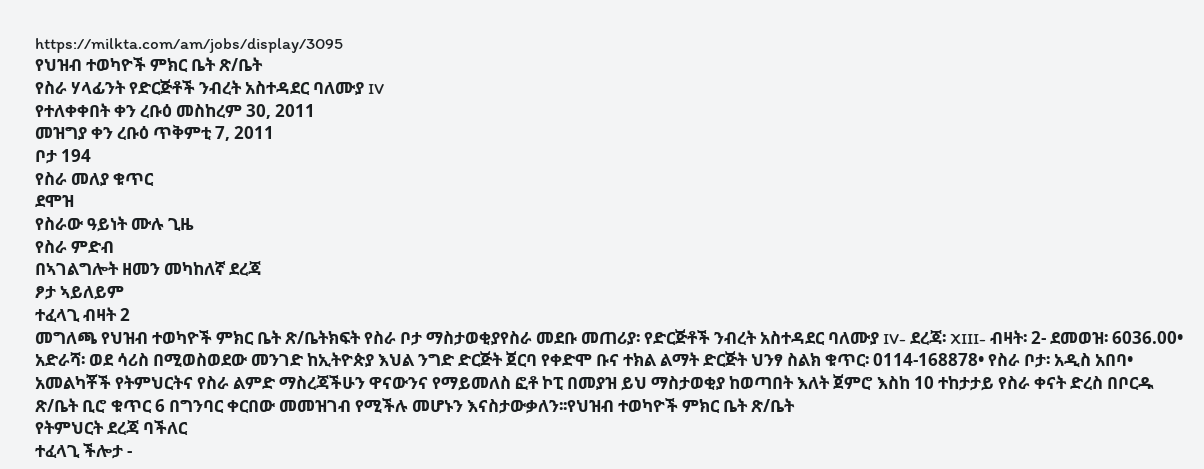https://milkta.com/am/jobs/display/3095
የህዝብ ተወካዮች ምክር ቤት ጽ/ቤት
የስራ ሃላፊንት የድርጅቶች ንብረት አስተዳደር ባለሙያ IV
የተለቀቀበት ቀን ረቡዕ መስከረም 30, 2011
መዝግያ ቀን ረቡዕ ጥቅምቲ 7, 2011
ቦታ 194
የስራ መለያ ቁጥር
ደሞዝ
የስራው ዓይነት ሙሉ ጊዜ
የስራ ምድብ
በኣገልግሎት ዘመን መካከለኛ ደረጃ
ፆታ ኣይለይም
ተፈላጊ ብዛት 2
መግለጫ የህዝብ ተወካዮች ምክር ቤት ጽ/ቤትክፍት የስራ ቦታ ማስታወቂያየስራ መደቡ መጠሪያ፡ የድርጅቶች ንብረት አስተዳደር ባለሙያ IV- ደረጃ፡ XIII- ብዛት፡ 2- ደመወዝ፡ 6036.00• አድራሻ፡ ወደ ሳሪስ በሚወስወደው መንገድ ከኢትዮጵያ እህል ንግድ ድርጅት ጀርባ የቀድሞ ቡና ተክል ልማት ድርጅት ህንፃ ስልክ ቁጥር፡ 0114-168878• የስራ ቦታ፡ አዲስ አበባ• አመልካቾች የትምህርትና የስራ ልምድ ማስረጃችሁን ዋናውንና የማይመለስ ፎቶ ኮፒ በመያዝ ይህ ማስታወቂያ ከወጣበት እለት ጀምሮ እስከ 10 ተከታታይ የስራ ቀናት ድረስ በቦርዱ ጽ/ቤት ቢሮ ቁጥር 6 በግንባር ቀርበው መመዝገብ የሚችሉ መሆኑን እናስታውቃለን፡፡የህዝብ ተወካዮች ምክር ቤት ጽ/ቤት
የትምህርት ደረጃ ባችለር
ተፈላጊ ችሎታ -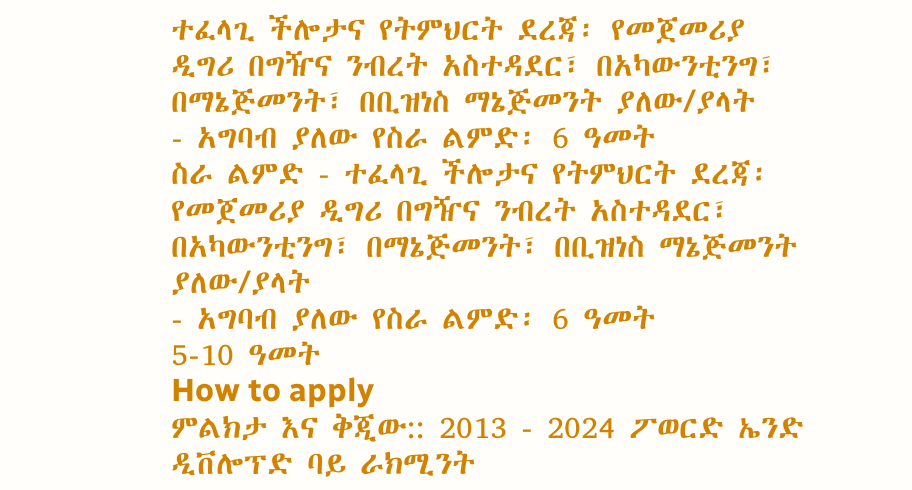ተፈላጊ ችሎታና የትምህርት ደረጃ፡ የመጀመሪያ ዲግሪ በግዥና ንብረት አስተዳደር፣ በአካውንቲንግ፣ በማኔጅመንት፣ በቢዝነስ ማኔጅመንት ያለው/ያላት
- አግባብ ያለው የስራ ልምድ፡ 6 ዓመት
ስራ ልምድ - ተፈላጊ ችሎታና የትምህርት ደረጃ፡ የመጀመሪያ ዲግሪ በግዥና ንብረት አስተዳደር፣ በአካውንቲንግ፣ በማኔጅመንት፣ በቢዝነስ ማኔጅመንት ያለው/ያላት
- አግባብ ያለው የስራ ልምድ፡ 6 ዓመት
5-10 ዓመት
How to apply
ምልክታ እና ቅጂው:: 2013 - 2024 ፖወርድ ኤንድ ዲቨሎፕድ ባይ ራክሚንት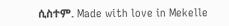ሲስተም. Made with love in Mekelle